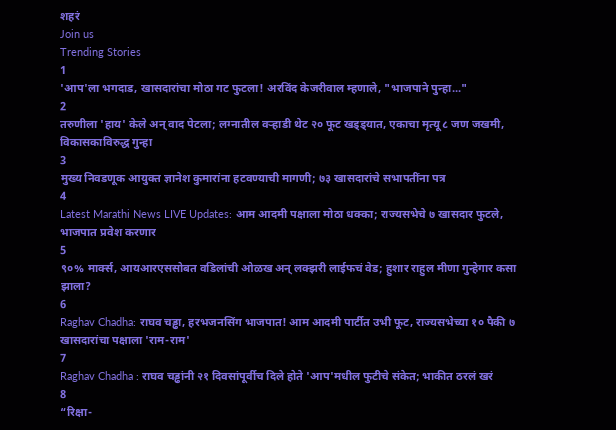शहरं
Join us
Trending Stories
1
'आप'ला भगदाड, खासदारांचा मोठा गट फुटला! अरविंद केजरीवाल म्हणाले, "भाजपाने पुन्हा..."
2
तरुणीला 'हाय' केले अन् वाद पेटला; लग्नातील वऱ्हाडी थेट २० फूट खड्ड्यात, एकाचा मृत्यू ८ जण जखमी, विकासकाविरुद्ध गुन्हा
3
मुख्य निवडणूक आयुक्त ज्ञानेश कुमारांना हटवण्याची मागणी; ७३ खासदारांचे सभापतींना पत्र
4
Latest Marathi News LIVE Updates: आम आदमी पक्षाला मोठा धक्का; राज्यसभेचे ७ खासदार फुटले, भाजपात प्रवेश करणार
5
९०% मार्क्स, आयआरएससोबत वडिलांची ओळख अन् लक्झरी लाईफचं वेड; हुशार राहुल मीणा गुन्हेगार कसा झाला?
6
Raghav Chadha: राघव चड्ढा, हरभजनसिंग भाजपात! आम आदमी पार्टीत उभी फूट, राज्यसभेच्या १० पैकी ७ खासदारांचा पक्षाला 'राम-राम'
7
Raghav Chadha : राघव चड्ढांनी २१ दिवसांपूर्वीच दिले होते 'आप'मधील फुटीचे संकेत; भाकीत ठरलं खरं
8
“रिक्षा-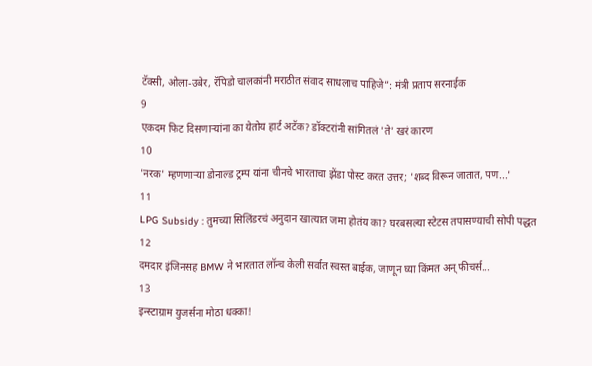टॅक्सी, ओला-उबेर, रॅपिडो चालकांनी मराठीत संवाद साधलाच पाहिजे”: मंत्री प्रताप सरनाईक
9
एकदम फिट दिसणाऱ्यांना का येतोय हार्ट अटॅक? डॉक्टरांनी सांगितलं 'ते' खरं कारण
10
'नरक' म्हणणाऱ्या डोनाल्ड ट्रम्प यांना चीनचे भारताचा झेंडा पोस्ट करत उत्तर; 'शब्द विरून जातात, पण...'
11
LPG Subsidy : तुमच्या सिलिंडरचं अनुदान खात्यात जमा होतंय का? घरबसल्या स्टेटस तपासण्याची सोपी पद्धत
12
दमदार इंजिनसह BMW ने भारतात लॉन्च केली सर्वात स्वस्त बाईक, जाणून घ्या किंमत अन् फीचर्स...
13
इन्स्टाग्राम युजर्सना मोठा धक्का!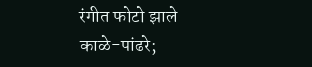रंगीत फोटो झाले काळे-पांढरे;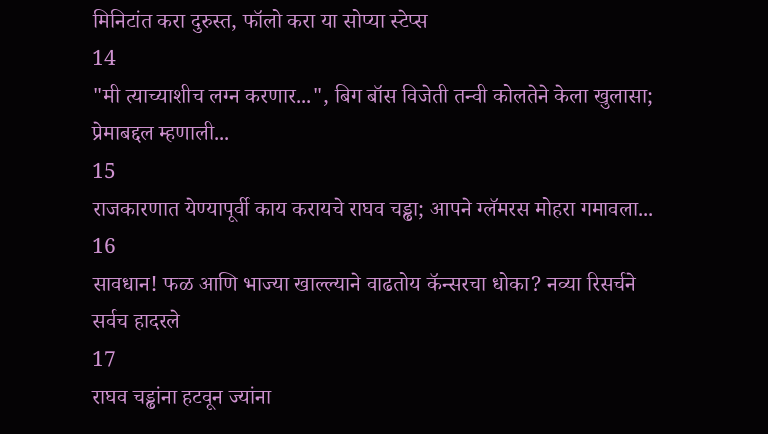मिनिटांत करा दुरुस्त, फॉलो करा या सोप्या स्टेप्स
14
"मी त्याच्याशीच लग्न करणार...", बिग बॉस विजेती तन्वी कोलतेने केला खुलासा; प्रेमाबद्दल म्हणाली...
15
राजकारणात येण्यापूर्वी काय करायचे राघव चड्ढा; आपने ग्लॅमरस मोहरा गमावला...
16
सावधान! फळ आणि भाज्या खाल्ल्याने वाढतोय कॅन्सरचा धोका? नव्या रिसर्चने सर्वच हादरले
17
राघव चड्ढांना हटवून ज्यांना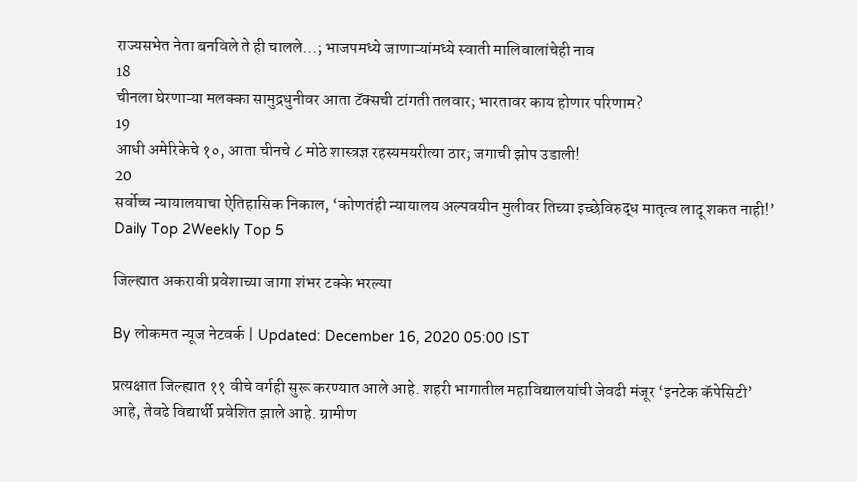राज्यसभेत नेता बनविले ते ही चालले...; भाजपमध्ये जाणाऱ्यांमध्ये स्वाती मालिवालांचेही नाव
18
चीनला घेरणाऱ्या मलक्का सामुद्रधुनीवर आता टॅक्सची टांगती तलवार; भारतावर काय होणार परिणाम?
19
आधी अमेरिकेचे १०, आता चीनचे ८ मोठे शास्त्रज्ञ रहस्यमयरीत्या ठार; जगाची झोप उडाली!
20
सर्वोच्च न्यायालयाचा ऐतिहासिक निकाल, ‘कोणतंही न्यायालय अल्पवयीन मुलीवर तिच्या इच्छेविरुद्ध मातृत्व लादू शकत नाही!’
Daily Top 2Weekly Top 5

जिल्ह्यात अकरावी प्रवेशाच्या जागा शंभर टक्के भरल्या

By लोकमत न्यूज नेटवर्क | Updated: December 16, 2020 05:00 IST

प्रत्यक्षात जिल्ह्यात ११ वीचे वर्गही सुरू करण्यात आले आहे. शहरी भागातील महाविद्यालयांची जेवढी मंजूर ‘इनटेक कॅपेसिटी’ आहे, तेवढे विद्यार्थी प्रवेशित झाले आहे. ग्रामीण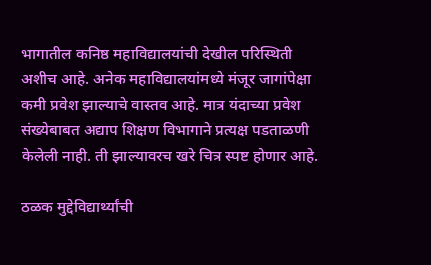भागातील कनिष्ठ महाविद्यालयांची देखील परिस्थिती अशीच आहे. अनेक महाविद्यालयांमध्ये मंजूर जागांपेक्षा कमी प्रवेश झाल्याचे वास्तव आहे. मात्र यंदाच्या प्रवेश संख्येबाबत अद्याप शिक्षण विभागाने प्रत्यक्ष पडताळणी केलेली नाही. ती झाल्यावरच खरे चित्र स्पष्ट होणार आहे.

ठळक मुद्देविद्यार्थ्यांची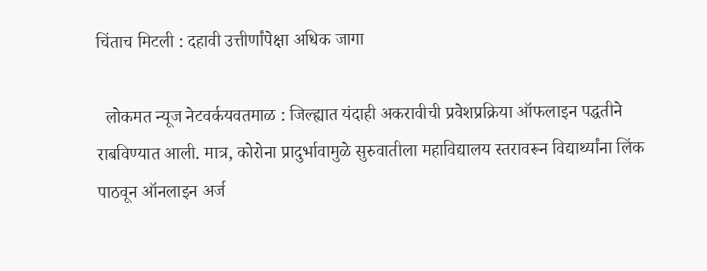चिंताच मिटली : दहावी उत्तीर्णांपेक्षा अधिक जागा

  लोकमत न्यूज नेटवर्कयवतमाळ : जिल्ह्यात यंदाही अकरावीची प्रवेशप्रक्रिया ऑफलाइन पद्धतीने राबविण्यात आली. मात्र, कोरोना प्रादुर्भावामुळे सुरुवातीला महाविद्यालय स्तरावरून विद्यार्थ्यांना लिंक पाठवून ऑनलाइन अर्ज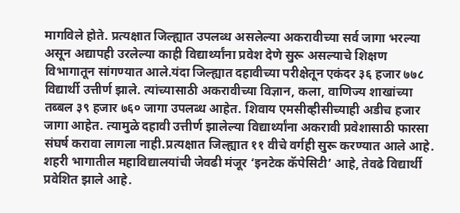मागविले होते. प्रत्यक्षात जिल्ह्यात उपलब्ध असलेल्या अकरावीच्या सर्व जागा भरल्या असून अद्यापही उरलेल्या काही विद्यार्थ्यांना प्रवेश देणे सुरू असल्याचे शिक्षण विभागातून सांगण्यात आले.यंदा जिल्ह्यात दहावीच्या परीक्षेतून एकंदर ३६ हजार ७७८ विद्यार्थी उत्तीर्ण झाले. त्यांच्यासाठी अकरावीच्या विज्ञान, कला, वाणिज्य शाखांच्या तब्बल ३९ हजार ७६० जागा उपलब्ध आहेत. शिवाय एमसीव्हीसीच्याही अडीच हजार जागा आहेत. त्यामुळे दहावी उत्तीर्ण झालेल्या विद्यार्थ्यांना अकरावी प्रवेशासाठी फारसा संघर्ष करावा लागला नाही.प्रत्यक्षात जिल्ह्यात ११ वीचे वर्गही सुरू करण्यात आले आहे. शहरी भागातील महाविद्यालयांची जेवढी मंजूर ‘इनटेक कॅपेसिटी’ आहे, तेवढे विद्यार्थी प्रवेशित झाले आहे.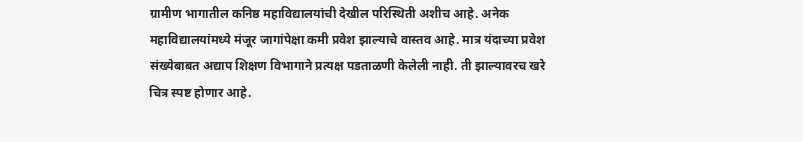ग्रामीण भागातील कनिष्ठ महाविद्यालयांची देखील परिस्थिती अशीच आहे. अनेक महाविद्यालयांमध्ये मंजूर जागांपेक्षा कमी प्रवेश झाल्याचे वास्तव आहे. मात्र यंदाच्या प्रवेश संख्येबाबत अद्याप शिक्षण विभागाने प्रत्यक्ष पडताळणी केलेली नाही. ती झाल्यावरच खरे चित्र स्पष्ट होणार आहे.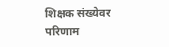शिक्षक संख्येवर परिणाम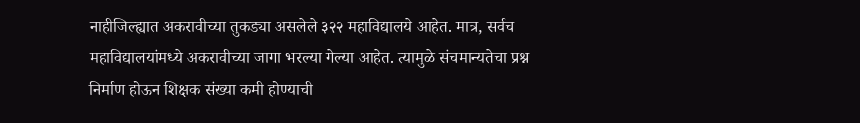नाहीजिल्ह्यात अकरावीच्या तुकड्या असलेले ३२२ महाविद्यालये आहेत. मात्र, सर्वच महाविद्यालयांमध्ये अकरावीच्या जागा भरल्या गेल्या आहेत. त्यामुळे संचमान्यतेचा प्रश्न निर्माण होऊन शिक्षक संख्या कमी होण्याची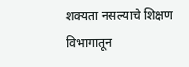शक्यता नसल्याचे शिक्षण विभागातून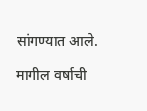सांगण्यात आले.

मागील वर्षाची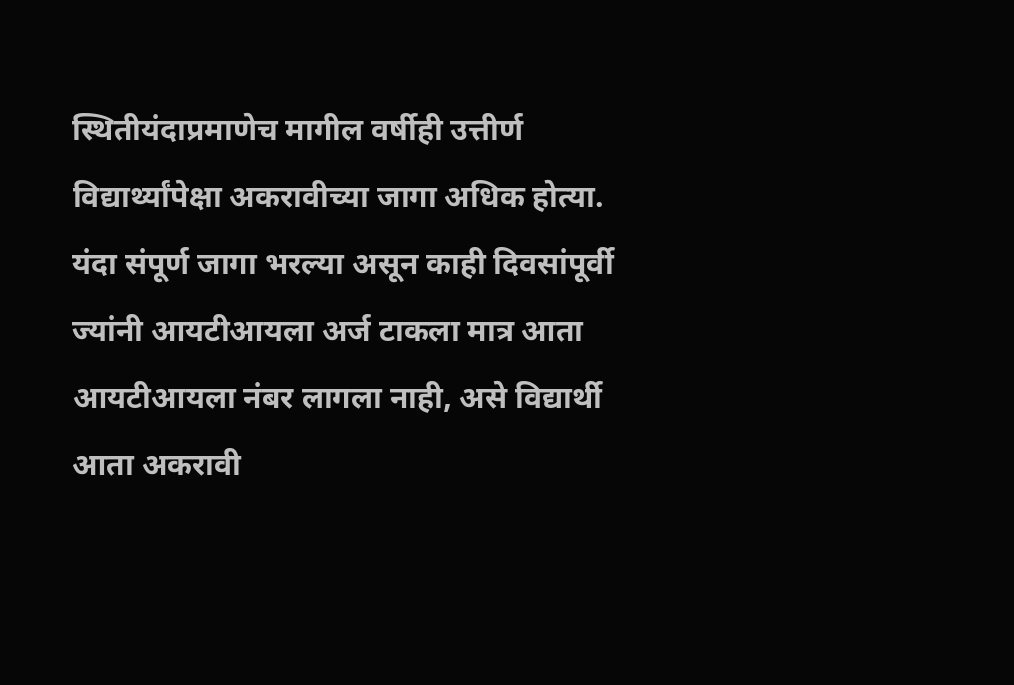स्थितीयंदाप्रमाणेच मागील वर्षीही उत्तीर्ण विद्यार्थ्यांपेक्षा अकरावीच्या जागा अधिक होत्या. यंदा संपूर्ण जागा भरल्या असून काही दिवसांपूर्वी ज्यांनी आयटीआयला अर्ज टाकला मात्र आता आयटीआयला नंबर लागला नाही, असे विद्यार्थी आता अकरावी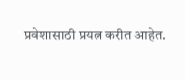प्रवेशासाठी प्रयत्न करीत आहेत.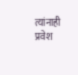त्यांनाही प्रवेश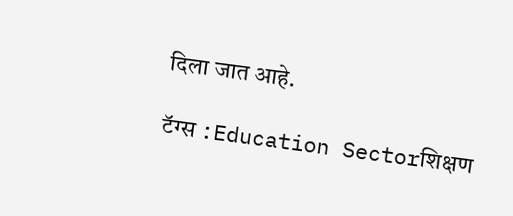दिला जात आहे.

टॅग्स :Education Sectorशिक्षण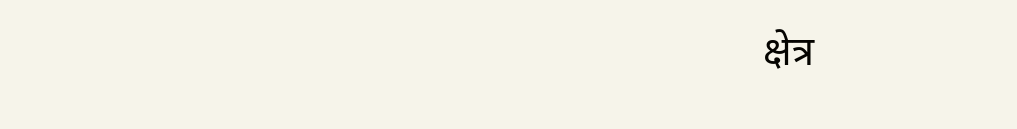क्षेत्र